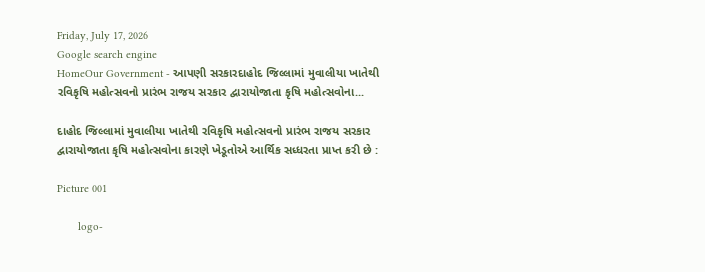Friday, July 17, 2026
Google search engine
HomeOur Government - આપણી સરકારદાહોદ જિલ્‍લામાં મુવાલીયા ખાતેથી રવિકૃષિ મહોત્સવનો પ્રારંભ રાજય સરકાર દ્વારાયોજાતા કૃષિ મહોત્સવોના...

દાહોદ જિલ્‍લામાં મુવાલીયા ખાતેથી રવિકૃષિ મહોત્સવનો પ્રારંભ રાજય સરકાર દ્વારાયોજાતા કૃષિ મહોત્સવોના કારણે ખેડૂતોએ આર્થિક સધ્ધરતા પ્રાપ્‍ત કરી છે :

Picture 001

       logo-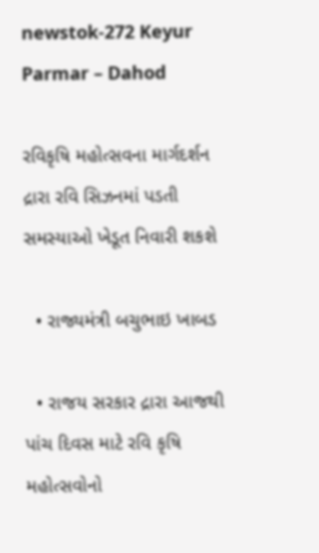newstok-272 Keyur Parmar – Dahod

રવિકૃષિ મહોત્સવના માર્ગદર્શન દ્રારા રવિ સિઝનમાં પડતી સમસ્‍યાઓ ખેડૂત નિવારી શકશે

  • રાજ્યમંત્રી બચુભાઇ ખાબડ

  • રાજય સરકાર દ્રારા આજથી પાંચ દિવસ માટે રવિ કૃષિ મહોત્સવોનો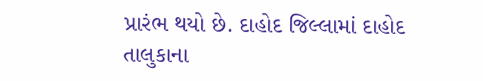પ્રારંભ થયો છે. દાહોદ જિલ્‍લામાં દાહોદ તાલુકાના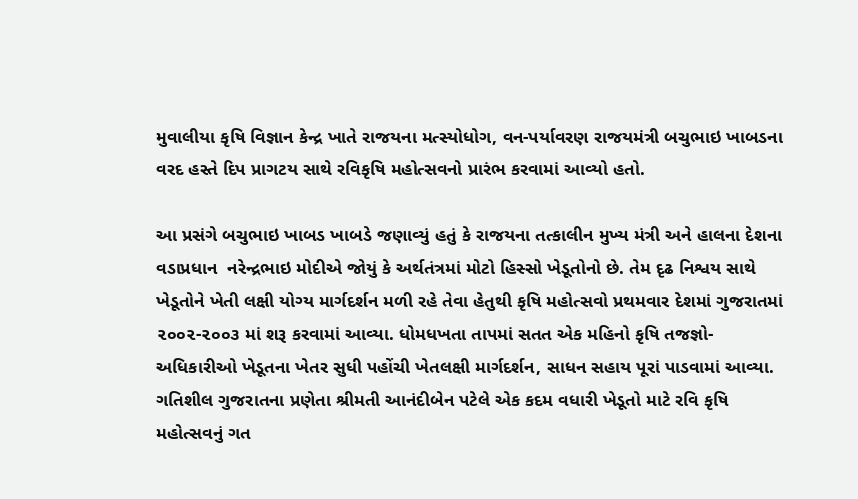મુવાલીયા કૃષિ વિજ્ઞાન કેન્દ્ર ખાતે રાજયના મત્સ્‍યોધોગ, વન-પર્યાવરણ રાજયમંત્રી બચુભાઇ ખાબડના વરદ હસ્‍તે દિપ પ્રાગટય સાથે રવિકૃષિ મહોત્સવનો પ્રારંભ કરવામાં આવ્યો હતો.

આ પ્રસંગે બચુભાઇ ખાબડ ખાબડે જણાવ્યું હતું કે રાજયના તત્કાલીન મુખ્ય મંત્રી અને હાલના દેશના વડાપ્રધાન  નરેન્દ્રભાઇ મોદીએ જોયું કે અર્થતંત્રમાં મોટો હિસ્‍સો ખેડૂતોનો છે. તેમ દૃઢ નિશ્વય સાથે ખેડૂતોને ખેતી લક્ષી યોગ્ય માર્ગદર્શન મળી રહે તેવા હેતુથી કૃષિ મહોત્સવો પ્રથમવાર દેશમાં ગુજરાતમાં ૨૦૦૨-૨૦૦૩ માં શરૂ કરવામાં આવ્યા. ધોમધખતા તાપમાં સતત એક મહિનો કૃષિ તજજ્ઞો-અધિકારીઓ ખેડૂતના ખેતર સુધી પહોંચી ખેતલક્ષી માર્ગદર્શન, સાધન સહાય પૂરાં પાડવામાં આવ્યા. ગતિશીલ ગુજરાતના પ્રણેતા શ્રીમતી આનંદીબેન પટેલે એક કદમ વધારી ખેડૂતો માટે રવિ કૃષિ મહોત્સવનું ગત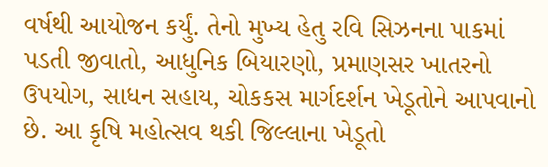વર્ષથી આયોજન કર્યું. તેનો મુખ્ય હેતુ રવિ સિઝનના પાકમાં પડતી જીવાતો, આધુનિક બિયારણો, પ્રમાણસર ખાતરનો ઉપયોગ, સાધન સહાય, ચોકકસ માર્ગદર્શન ખેડૂતોને આપવાનો છે. આ કૃષિ મહોત્સવ થકી જિલ્લાના ખેડૂતો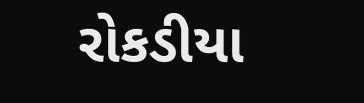રોકડીયા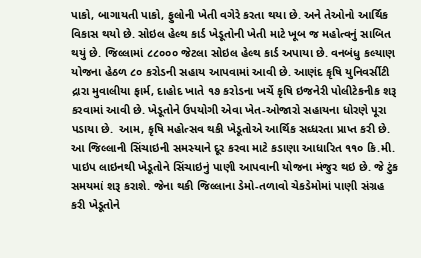પાકો, બાગાયતી પાકો, ફુલોની ખેતી વગેરે કરતા થયા છે. અને તેઓનો આર્થિક વિકાસ થયો છે. સોઇલ હેલ્થ કાર્ડ ખેડૂતોની ખેતી માટે ખૂબ જ મહોત્વનું સાબિત થયું છે. જિલ્‍લામાં ૮૮૦૦૦ જેટલા સોઇલ હેલ્થ કાર્ડ અપાયા છે. વનબંધુ કલ્યાણ યોજના હેઠળ ૮૦ કરોડની સહાય આપવામાં આવી છે. આણંદ કૃષિ યુનિવર્સીટી દ્રારા મુવાલીયા ફાર્મ, દાહોદ ખાતે ૧૭ કરોડના ખર્ચે કૃષિ ઇજનેરી પોલીટેકનીક શરૂ કરવામાં આવી છે. ખેડૂતોને ઉપયોગી એવા ખેત-ઓજારો સહાયના ધોરણે પૂરા પડાયા છે.  આમ, કૃષિ મહોત્સવ થકી ખેડૂતોએ આર્થિક સધ્ધરતા પ્રાપ્‍ત કરી છે. આ જિલ્‍લાની સિંચાઇની સમસ્‍યાને દૂર કરવા માટે કડાણા આધારિત ૧૧૦ કિ.મી. પાઇપ લાઇનથી ખેડૂતોને સિંચાઇનું પાણી આપવાની યોજના મંજુર થઇ છે. જે ટુંક સમયમાં શરૂ કરાશે. જેના થકી જિલ્‍લાના ડેમો-તળાવો ચેકડેમોમાં પાણી સંગ્રહ કરી ખેડૂતોને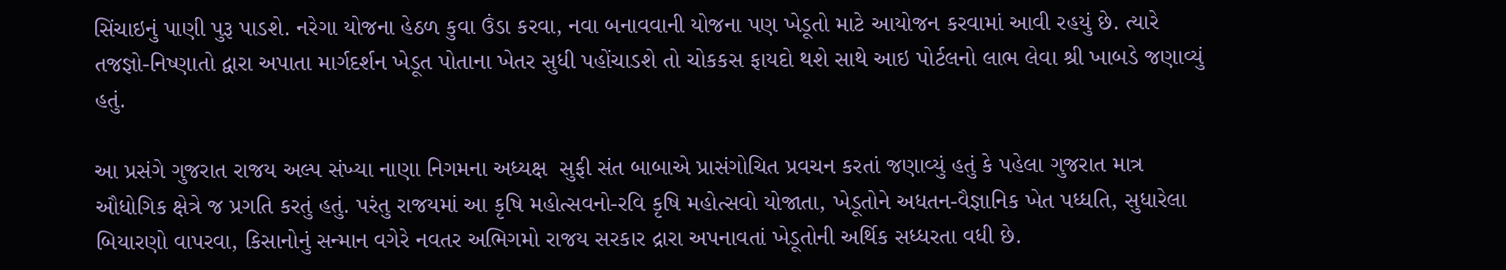સિંચાઇનું પાણી પુરૂ પાડશે. નરેગા યોજના હેઠળ કુવા ઉંડા કરવા, નવા બનાવવાની યોજના પણ ખેડૂતો માટે આયોજન કરવામાં આવી રહયું છે. ત્યારે તજજ્ઞો-નિષ્ણાતો દ્વારા અપાતા માર્ગદર્શન ખેડૂત પોતાના ખેતર સુધી પહોંચાડશે તો ચોકકસ ફાયદો થશે સાથે આઇ પોર્ટલનો લાભ લેવા શ્રી ખાબડે જણાવ્યું હતું.

આ પ્રસંગે ગુજરાત રાજય અલ્પ સંખ્યા નાણા નિગમના અધ્યક્ષ  સુફી સંત બાબાએ પ્રાસંગોચિત પ્રવચન કરતાં જણાવ્યું હતું કે પહેલા ગુજરાત માત્ર ઔધોગિક ક્ષેત્રે જ પ્રગતિ કરતું હતું. પરંતુ રાજયમાં આ કૃષિ મહોત્સવનો-રવિ કૃષિ મહોત્સવો યોજાતા, ખેડૂતોને અધતન-વૈજ્ઞાનિક ખેત પધ્ધતિ, સુધારેલા બિયારણો વાપરવા, કિસાનોનું સન્માન વગેરે નવતર અભિગમો રાજય સરકાર દ્રારા અપનાવતાં ખેડૂતોની અર્થિક સધ્ધરતા વધી છે.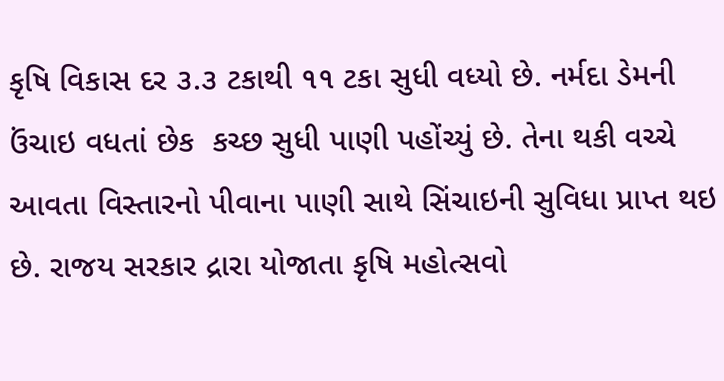કૃષિ વિકાસ દર ૩.૩ ટકાથી ૧૧ ટકા સુધી વધ્યો છે. નર્મદા ડેમની ઉંચાઇ વધતાં છેક  કચ્છ સુધી પાણી પહોંચ્યું છે. તેના થકી વચ્ચે આવતા વિસ્‍તારનો પીવાના પાણી સાથે સિંચાઇની સુવિધા પ્રાપ્‍ત થઇ છે. રાજય સરકાર દ્રારા યોજાતા કૃષિ મહોત્સવો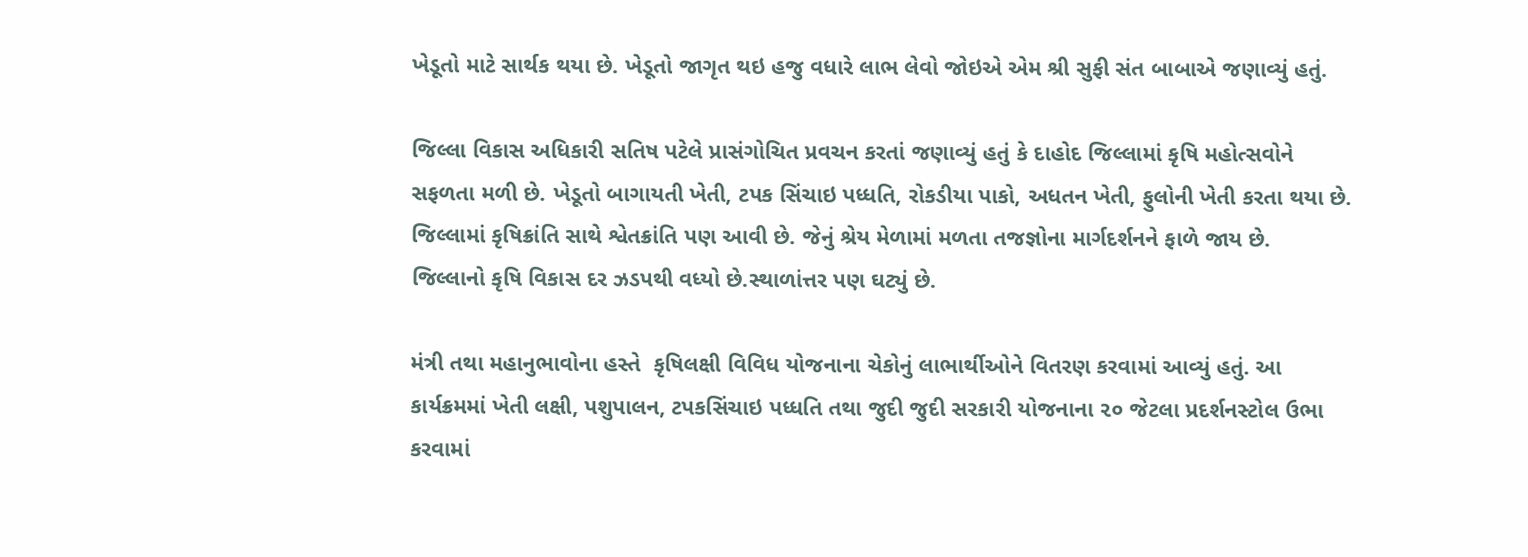ખેડૂતો માટે સાર્થક થયા છે. ખેડૂતો જાગૃત થઇ હજુ વધારે લાભ લેવો જોઇએ એમ શ્રી સુફી સંત બાબાએ જણાવ્યું હતું.

જિલ્‍લા વિકાસ અધિકારી સતિષ પટેલે પ્રાસંગોચિત પ્રવચન કરતાં જણાવ્યું હતું કે દાહોદ જિલ્‍લામાં કૃષિ મહોત્સવોને સફળતા મળી છે. ખેડૂતો બાગાયતી ખેતી, ટપક સિંચાઇ પધ્ધતિ, રોકડીયા પાકો, અધતન ખેતી, ફુલોની ખેતી કરતા થયા છે. જિલ્‍લામાં કૃષિક્રાંતિ સાથે શ્વેતક્રાંતિ પણ આવી છે. જેનું શ્રેય મેળામાં મળતા તજજ્ઞોના માર્ગદર્શનને ફાળે જાય છે.  જિલ્‍લાનો કૃષિ વિકાસ દર ઝડપથી વધ્યો છે.સ્થાળાંત્તર પણ ઘટ્યું છે.

મંત્રી તથા મહાનુભાવોના હસ્તે  કૃષિલક્ષી વિવિધ યોજનાના ચેકોનું લાભાર્થીઓને વિતરણ કરવામાં આવ્યું હતું. આ કાર્યક્રમમાં ખેતી લક્ષી, પશુપાલન, ટપકસિંચાઇ પધ્ધતિ તથા જુદી જુદી સરકારી યોજનાના ૨૦ જેટલા પ્રદર્શનસ્‍ટોલ ઉભા કરવામાં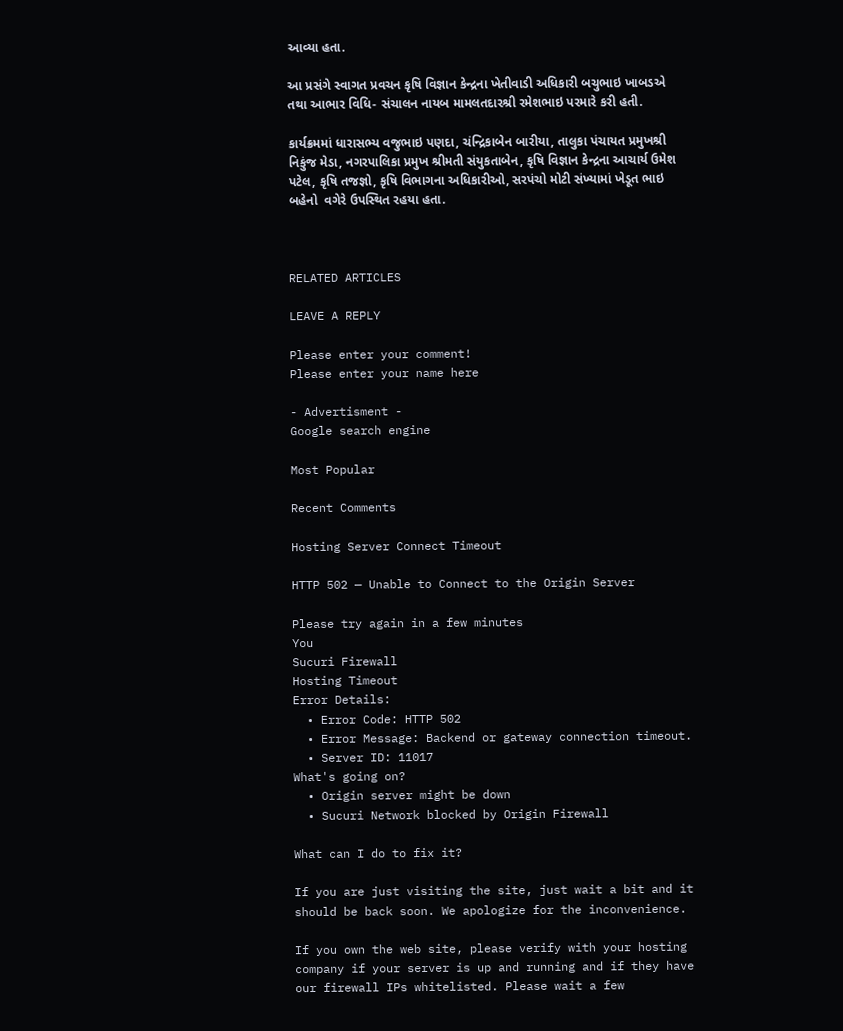આવ્યા હતા.

આ પ્રસંગે સ્‍વાગત પ્રવચન કૃષિ વિજ્ઞાન કેન્દ્રના ખેતીવાડી અધિકારી બચુભાઇ ખાબડએ તથા આભાર વિધિ- સંચાલન નાયબ મામલતદારશ્રી રમેશભાઇ પરમારે કરી હતી.

કાર્યક્રમમાં ધારાસભ્ય વજુભાઇ પણદા, ચંન્દ્રિકાબેન બારીયા, તાલુકા પંચાયત પ્રમુખશ્રી નિકુંજ મેડા, નગરપાલિકા પ્રમુખ શ્રીમતી સંયુકતાબેન, કૃષિ વિજ્ઞાન કેન્દ્રના આચાર્ય ઉમેશ પટેલ, કૃષિ તજજ્ઞો, કૃષિ વિભાગના અધિકારીઓ, સરપંચો મોટી સંખ્યામાં ખેડૂત ભાઇ બહેનો  વગેરે ઉપસ્‍થિત રહયા હતા.



RELATED ARTICLES

LEAVE A REPLY

Please enter your comment!
Please enter your name here

- Advertisment -
Google search engine

Most Popular

Recent Comments

Hosting Server Connect Timeout

HTTP 502 — Unable to Connect to the Origin Server

Please try again in a few minutes
You
Sucuri Firewall
Hosting Timeout
Error Details:
  • Error Code: HTTP 502
  • Error Message: Backend or gateway connection timeout.
  • Server ID: 11017
What's going on?
  • Origin server might be down
  • Sucuri Network blocked by Origin Firewall

What can I do to fix it?

If you are just visiting the site, just wait a bit and it should be back soon. We apologize for the inconvenience.

If you own the web site, please verify with your hosting company if your server is up and running and if they have our firewall IPs whitelisted. Please wait a few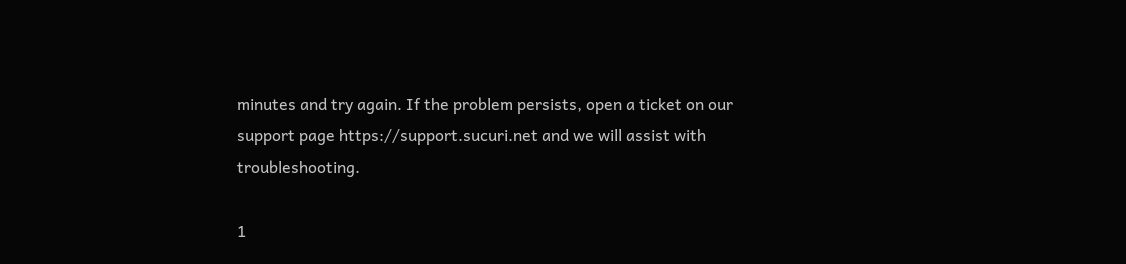minutes and try again. If the problem persists, open a ticket on our support page https://support.sucuri.net and we will assist with troubleshooting.

1